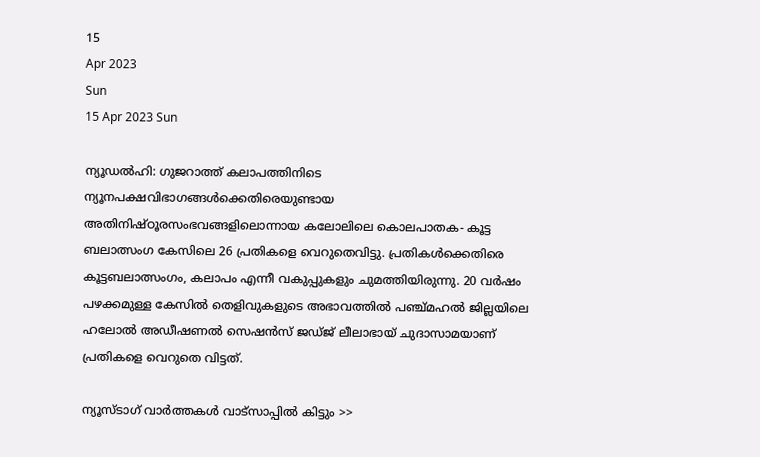15
Apr 2023
Sun
15 Apr 2023 Sun

ന്യൂഡൽഹി: ഗുജറാത്ത് കലാപത്തിനിടെ ന്യൂനപക്ഷവിഭാഗങ്ങൾക്കെതിരെയുണ്ടായ അതിനിഷ്ഠൂരസംഭവങ്ങളിലൊന്നായ കലോലിലെ കൊലപാതക- കൂട്ട ബലാത്സംഗ കേസിലെ 26 പ്രതികളെ വെറുതെവിട്ടു. പ്രതികൾക്കെതിരെ കൂട്ടബലാത്സംഗം, കലാപം എന്നീ വകുപ്പുകളും ചുമത്തിയിരുന്നു. 20 വർഷം പഴക്കമുള്ള കേസിൽ തെളിവുകളുടെ അഭാവത്തിൽ പഞ്ച്മഹൽ ജില്ലയിലെ ഹലോൽ അഡീഷണൽ സെഷൻസ് ജഡ്ജ് ലീലാഭായ് ചുദാസാമയാണ് പ്രതികളെ വെറുതെ വിട്ടത്.

ന്യൂസ്ടാഗ് വാര്‍ത്തകള്‍ വാട്‌സാപ്പില്‍ കിട്ടും >>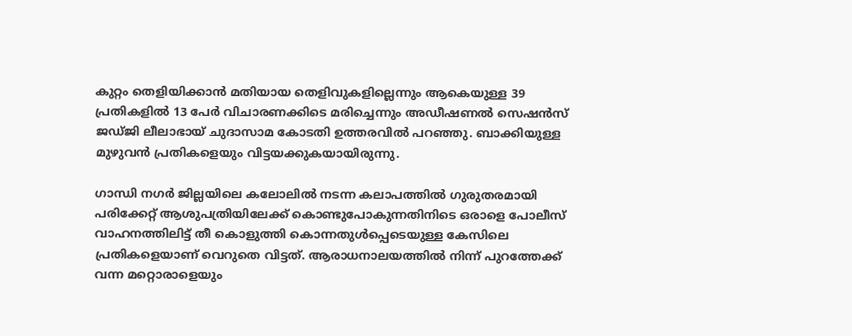കുറ്റം തെളിയിക്കാൻ മതിയായ തെളിവുകളില്ലെന്നും ആകെയുള്ള 39 പ്രതികളിൽ 13 പേർ വിചാരണക്കിടെ മരിച്ചെന്നും അഡീഷണൽ സെഷൻസ് ജഡ്ജി ലീലാഭായ് ചുദാസാമ കോടതി ഉത്തരവിൽ പറഞ്ഞു. ബാക്കിയുള്ള മുഴുവൻ പ്രതികളെയും വിട്ടയക്കുകയായിരുന്നു.

ഗാന്ധി നഗർ ജില്ലയിലെ കലോലിൽ നടന്ന കലാപത്തിൽ ഗുരുതരമായി പരിക്കേറ്റ് ആശുപത്രിയിലേക്ക് കൊണ്ടുപോകുന്നതിനിടെ ഒരാളെ പോലീസ് വാഹനത്തിലിട്ട് തീ കൊളുത്തി കൊന്നതുൾപ്പെടെയുള്ള കേസിലെ പ്രതികളെയാണ് വെറുതെ വിട്ടത്. ആരാധനാലയത്തിൽ നിന്ന് പുറത്തേക്ക് വന്ന മറ്റൊരാളെയും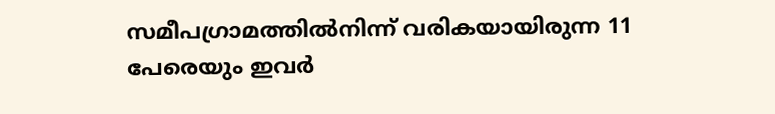സമീപഗ്രാമത്തിൽനിന്ന് വരികയായിരുന്ന 11 പേരെയും ഇവർ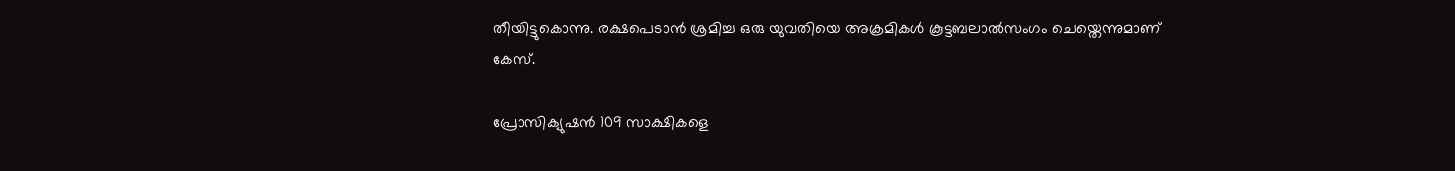തീയിട്ടുകൊന്നു. രക്ഷപെടാൻ ശ്രമിച്ച ഒരു യുവതിയെ അക്രമികൾ കൂട്ടബലാൽസംഗം ചെയ്തെന്നുമാണ് കേസ്.

പ്രോസിക്യുഷൻ 109 സാക്ഷികളെ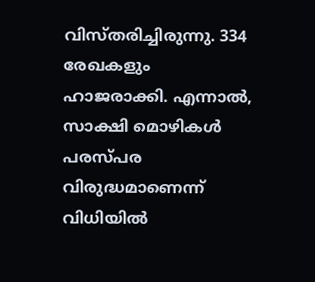വിസ്തരിച്ചിരുന്നു. 334 രേഖകളും ഹാജരാക്കി. എന്നാൽ, സാക്ഷി മൊഴികൾ പരസ്പര വിരുദ്ധമാണെന്ന് വിധിയിൽ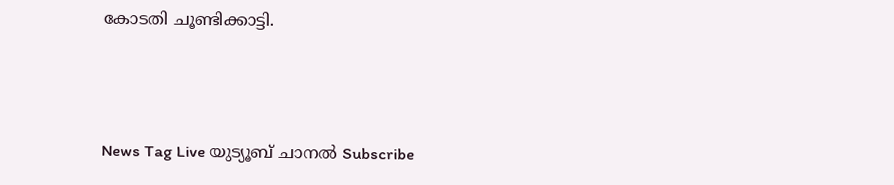കോടതി ചൂണ്ടിക്കാട്ടി.





News Tag Live യുട്യൂബ് ചാനല്‍ Subscribe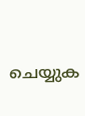ചെയ്യുക